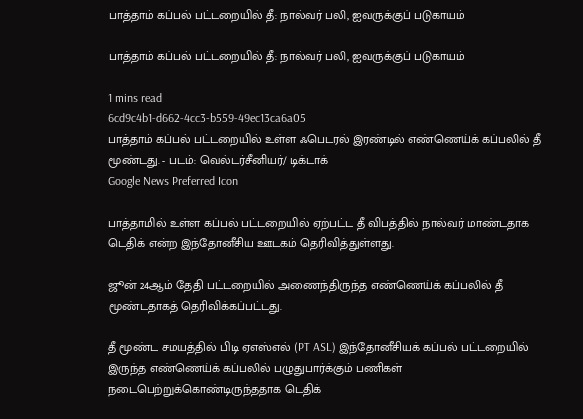பாத்தாம் கப்பல் பட்டறையில் தீ: நால்வர் பலி, ஐவருக்குப் படுகாயம்

பாத்தாம் கப்பல் பட்டறையில் தீ: நால்வர் பலி, ஐவருக்குப் படுகாயம்

1 mins read
6cd9c4b1-d662-4cc3-b559-49ec13ca6a05
பாத்தாம் கப்பல் பட்டறையில் உள்ள ஃபெடரல் இரண்டில் எண்ணெய்க் கப்பலில் தீ மூண்டது. - படம்: வெல்டர்சீனியர்/ டிக்டாக்
Google News Preferred Icon

பாத்தாமில் உள்ள கப்பல் பட்டறையில் ஏற்பட்ட தீ விபத்தில் நால்வர் மாண்டதாக டெதிக் என்ற இந்தோனீசிய ஊடகம் தெரிவித்துள்ளது.

ஜூன் 24ஆம் தேதி பட்டறையில் அணைந்திருந்த எண்ணெய்க் கப்பலில் தீ மூண்டதாகத் தெரிவிக்கப்பட்டது.

தீ மூண்ட சமயத்தில் பிடி ஏஎஸ்எல் (PT ASL) இந்தோனீசியக் கப்பல் பட்டறையில் இருந்த எண்ணெய்க் கப்பலில் பழுதுபார்க்கும் பணிகள் நடைபெற்றுக்கொண்டிருந்ததாக டெதிக்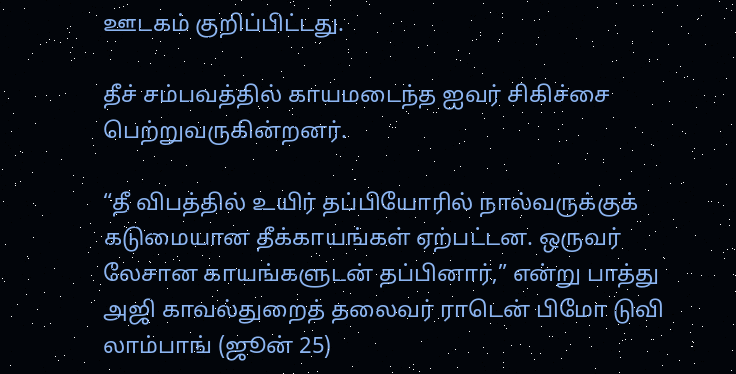ஊடகம் குறிப்பிட்டது.

தீச் சம்பவத்தில் காயமடைந்த ஐவர் சிகிச்சை பெற்றுவருகின்றனர்.

“தீ விபத்தில் உயிர் தப்பியோரில் நால்வருக்குக் கடுமையான தீக்காயங்கள் ஏற்பட்டன. ஒருவர் லேசான காயங்களுடன் தப்பினார்,” என்று பாத்து அஜி காவல்துறைத் தலைவர் ராடென் பிமோ டுவி லாம்பாங் (ஜூன் 25)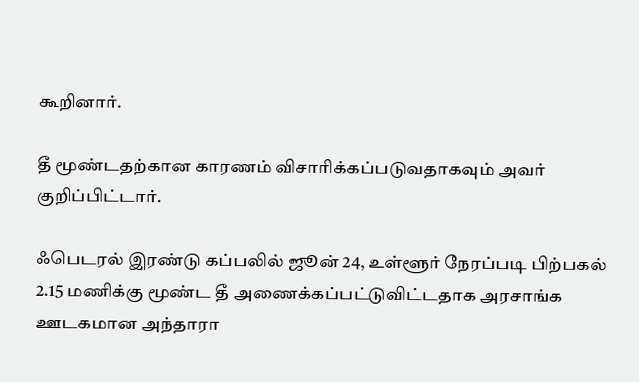கூறினார்.

தீ மூண்டதற்கான காரணம் விசாரிக்கப்படுவதாகவும் அவர் குறிப்பிட்டார்.

ஃபெடரல் இரண்டு கப்பலில் ஜூன் 24, உள்ளூர் நேரப்படி பிற்பகல் 2.15 மணிக்கு மூண்ட தீ அணைக்கப்பட்டுவிட்டதாக அரசாங்க ஊடகமான அந்தாரா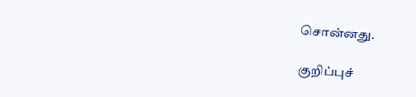சொன்னது.

குறிப்புச்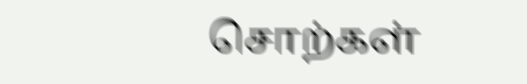சொற்கள்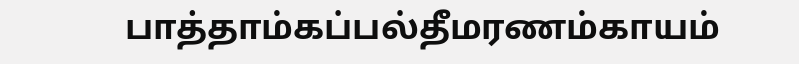பாத்தாம்கப்பல்தீமரணம்காயம்